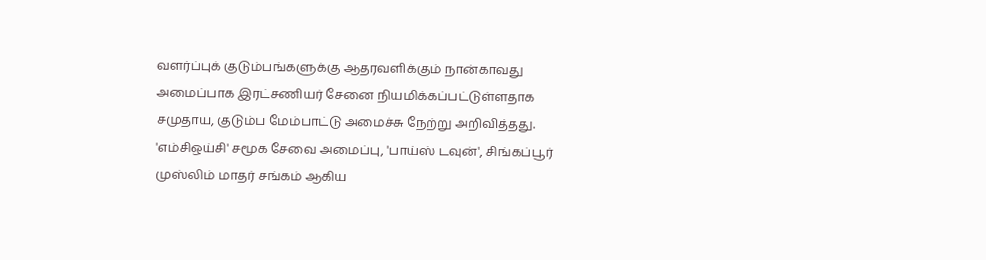வளர்ப்புக் குடும்பங்களுக்கு ஆதரவளிக்கும் நான்காவது அமைப்பாக இரட்சணியர் சேனை நியமிக்கப்பட்டுள்ளதாக சமுதாய, குடும்ப மேம்பாட்டு அமைச்சு நேற்று அறிவித்தது. 'எம்சிஒய்சி' சமூக சேவை அமைப்பு, 'பாய்ஸ் டவுன்', சிங்கப்பூர் முஸ்லிம் மாதர் சங்கம் ஆகிய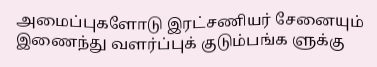அமைப்புகளோடு இரட்சணியர் சேனையும் இணைந்து வளர்ப்புக் குடும்பங்க ளுக்கு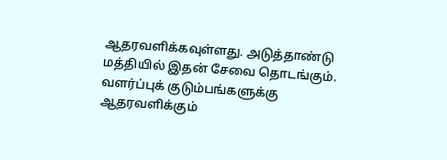ஆதரவளிக்கவுள்ளது. அடுத்தாண்டு மத்தியில் இதன் சேவை தொடங்கும்.
வளர்ப்புக் குடும்பங்களுக்கு ஆதரவளிக்கும்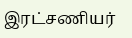இரட்சணியர்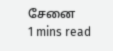சேனை
1 mins read